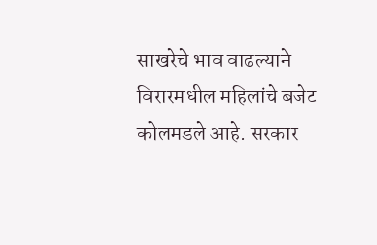साखरेचे भाव वाढल्याने विरारमधील महिलांचे बजेट कोलमडले आहे. सरकार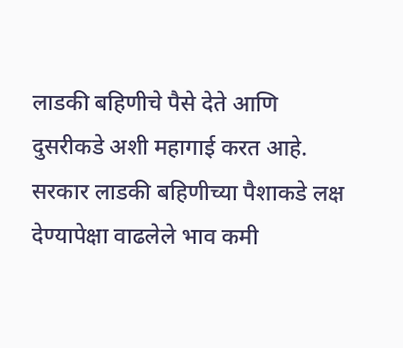लाडकी बहिणीचे पैसे देते आणि दुसरीकडे अशी महागाई करत आहे. सरकार लाडकी बहिणीच्या पैशाकडे लक्ष देण्यापेक्षा वाढलेले भाव कमी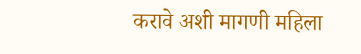करावे अशी मागणी महिला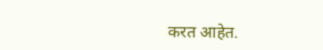करत आहेत.